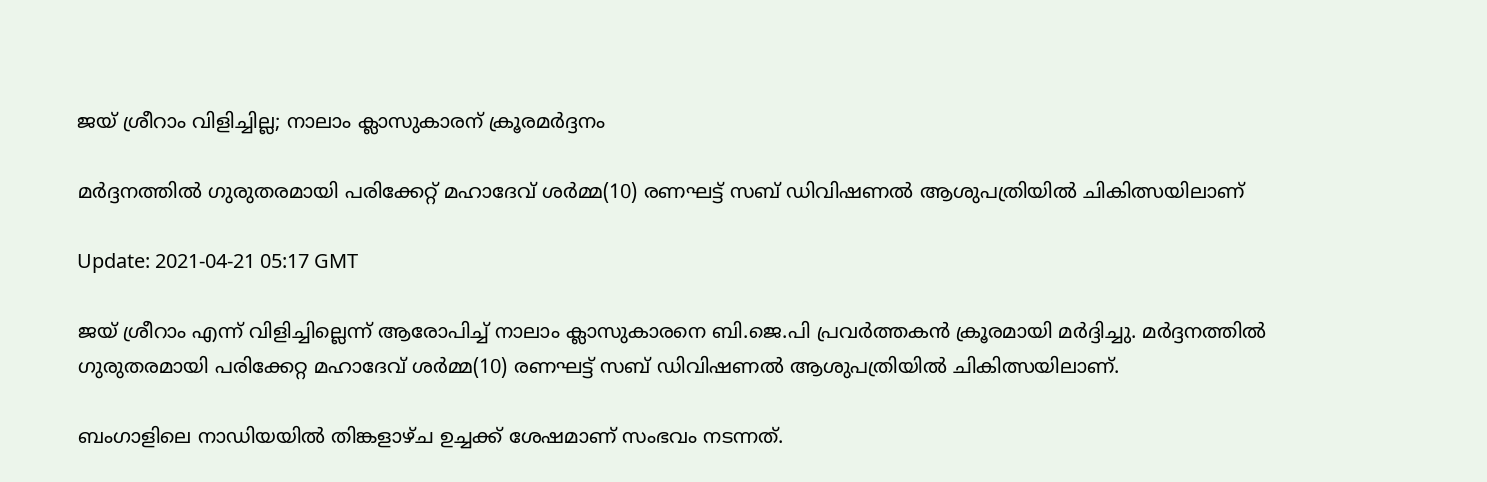ജയ് ശ്രീറാം വിളിച്ചില്ല; നാലാം ക്ലാസുകാരന് ക്രൂരമര്‍ദ്ദനം

മര്‍ദ്ദനത്തില്‍ ഗുരുതരമായി പരിക്കേറ്റ് മഹാദേവ് ശര്‍മ്മ(10) രണഘട്ട് സബ് ഡിവിഷണൽ ആശുപത്രിയില്‍ ചികിത്സയിലാണ്

Update: 2021-04-21 05:17 GMT

ജയ് ശ്രീറാം എന്ന് വിളിച്ചില്ലെന്ന് ആരോപിച്ച് നാലാം ക്ലാസുകാരനെ ബി.ജെ.പി പ്രവര്‍ത്തകന്‍ ക്രൂരമായി മര്‍ദ്ദിച്ചു. മര്‍ദ്ദനത്തില്‍ ഗുരുതരമായി പരിക്കേറ്റ മഹാദേവ് ശര്‍മ്മ(10) രണഘട്ട് സബ് ഡിവിഷണൽ ആശുപത്രിയില്‍ ചികിത്സയിലാണ്.

ബംഗാളിലെ നാഡിയയില്‍ തിങ്കളാഴ്ച ഉച്ചക്ക് ശേഷമാണ് സംഭവം നടന്നത്.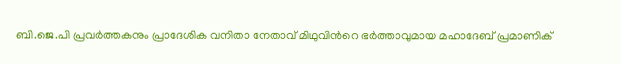ബി.ജെ.പി പ്രവര്‍ത്തകനും പ്രാദേശിക വനിതാ നേതാവ് മിഥുവിന്‍റെ ഭര്‍ത്താവുമായ മഹാദേബ് പ്രമാണിക്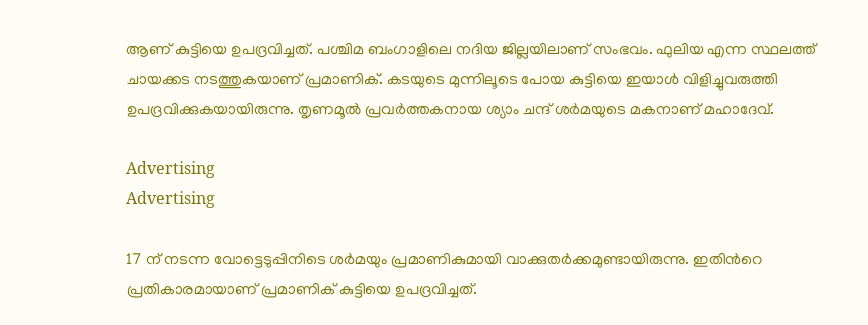ആണ് കുട്ടിയെ ഉപദ്രവിച്ചത്. പശ്ചിമ ബംഗാളിലെ നദിയ ജില്ലയിലാണ് സംഭവം. ഫുലിയ എന്ന സ്ഥലത്ത് ചായക്കട നടത്തുകയാണ് പ്രമാണിക്. കടയുടെ മുന്നിലൂടെ പോയ കുട്ടിയെ ഇയാള്‍ വിളിച്ചുവരുത്തി ഉപദ്രവിക്കുകയായിരുന്നു. തൃണമൂല്‍ പ്രവര്‍ത്തകനായ ശ്യാം ചന്ദ് ശര്‍മയുടെ മകനാണ് മഹാദേവ്.

Advertising
Advertising

17 ന് നടന്ന വോട്ടെടുപ്പിനിടെ ശര്‍മയും പ്രമാണികുമായി വാക്കുതര്‍ക്കമുണ്ടായിരുന്നു. ഇതിന്‍റെ പ്രതികാരമായാണ് പ്രമാണിക് കുട്ടിയെ ഉപദ്രവിച്ചത്.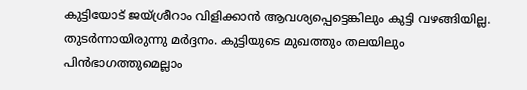കുട്ടിയോട് ജയ്ശ്രീറാം വിളിക്കാന്‍ ആവശ്യപ്പെട്ടെങ്കിലും കുട്ടി വഴങ്ങിയില്ല. തുടര്‍ന്നായിരുന്നു മര്‍ദ്ദനം. കുട്ടിയുടെ മുഖത്തും തലയിലും പിന്‍ഭാഗത്തുമെല്ലാം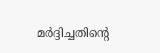മര്‍ദ്ദിച്ചതിന്‍റെ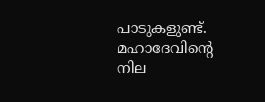പാടുകളുണ്ട്. മഹാദേവിന്‍റെ നില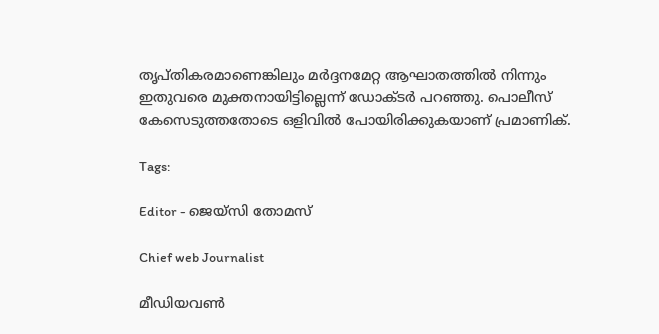തൃപ്തികരമാണെങ്കിലും മര്‍ദ്ദനമേറ്റ ആഘാതത്തില്‍ നിന്നും ഇതുവരെ മുക്തനായിട്ടില്ലെന്ന് ഡോക്ടര്‍ പറഞ്ഞു. പൊലീസ് കേസെടുത്തതോടെ ഒളിവില്‍ പോയിരിക്കുകയാണ് പ്രമാണിക്.

Tags:

Editor - ജെയ്സി തോമസ്

Chief web Journalist

മീഡിയവൺ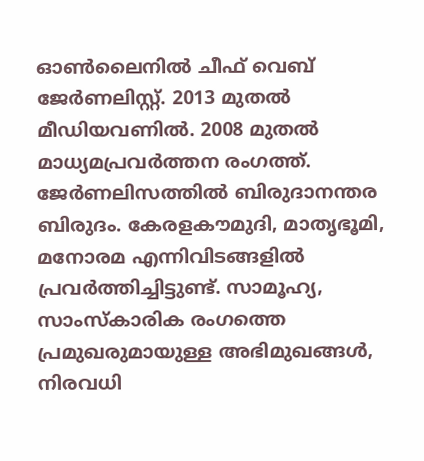ഓൺലൈനിൽ ചീഫ് വെബ് ജേർണലിസ്റ്റ്. 2013 മുതൽ മീഡിയവണിൽ. 2008 മുതൽ മാധ്യമപ്രവർത്തന രംഗത്ത്. ജേർണലിസത്തിൽ ബിരുദാനന്തര ബിരുദം. കേരളകൗമുദി, മാതൃഭൂമി, മനോരമ എന്നിവിടങ്ങളിൽ പ്രവർത്തിച്ചിട്ടുണ്ട്. സാമൂഹ്യ, സാംസ്‌കാരിക രംഗത്തെ പ്രമുഖരുമായുള്ള അഭിമുഖങ്ങൾ, നിരവധി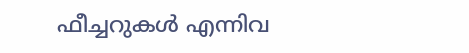ഫീച്ചറുകൾ എന്നിവ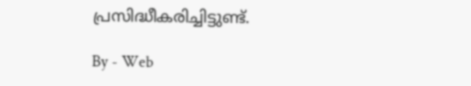പ്രസിദ്ധീകരിച്ചിട്ടുണ്ട്.

By - Web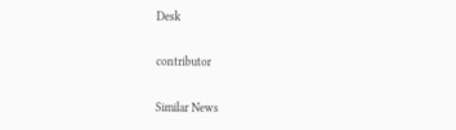Desk

contributor

Similar News